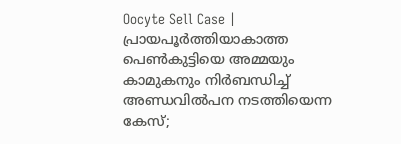Oocyte Sell Case | പ്രായപൂര്‍ത്തിയാകാത്ത പെണ്‍കുട്ടിയെ അമ്മയും കാമുകനും നിര്‍ബന്ധിച്ച് അണ്ഡവില്‍പന നടത്തിയെന്ന കേസ്;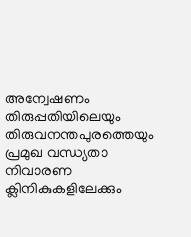അന്വേഷണം തിരുപ്പതിയിലെയും തിരുവനന്തപുരത്തെയും പ്രമുഖ വന്ധ്യതാ നിവാരണ ക്ലിനികുകളിലേക്കും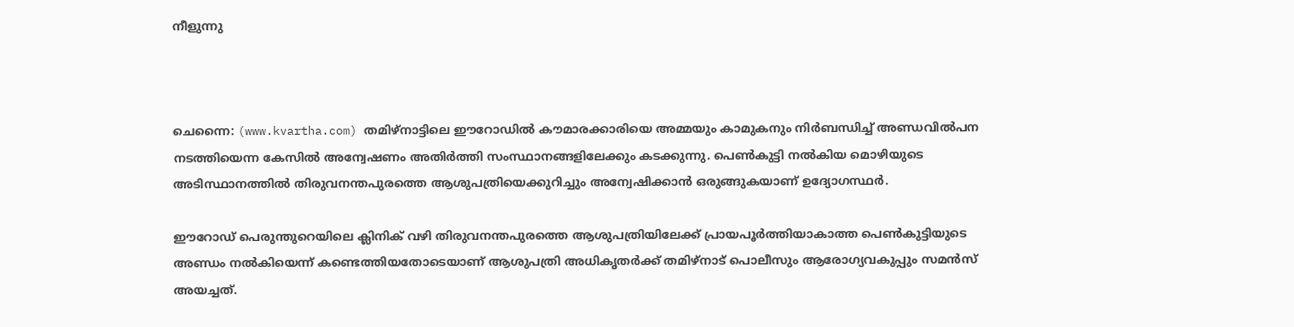നീളുന്നു



ചെന്നൈ: (www.kvartha.com) തമിഴ്‌നാട്ടിലെ ഈറോഡില്‍ കൗമാരക്കാരിയെ അമ്മയും കാമുകനും നിര്‍ബന്ധിച്ച് അണ്ഡവില്‍പന നടത്തിയെന്ന കേസില്‍ അന്വേഷണം അതിര്‍ത്തി സംസ്ഥാനങ്ങളിലേക്കും കടക്കുന്നു. പെണ്‍കുട്ടി നല്‍കിയ മൊഴിയുടെ അടിസ്ഥാനത്തില്‍ തിരുവനന്തപുരത്തെ ആശുപത്രിയെക്കുറിച്ചും അന്വേഷിക്കാന്‍ ഒരുങ്ങുകയാണ് ഉദ്യോഗസ്ഥര്‍.

ഈറോഡ് പെരുന്തുറെയിലെ ക്ലിനിക് വഴി തിരുവനന്തപുരത്തെ ആശുപത്രിയിലേക്ക് പ്രായപൂര്‍ത്തിയാകാത്ത പെണ്‍കുട്ടിയുടെ അണ്ഡം നല്‍കിയെന്ന് കണ്ടെത്തിയതോടെയാണ് ആശുപത്രി അധികൃതര്‍ക്ക് തമിഴ്‌നാട് പൊലീസും ആരോഗ്യവകുപ്പും സമന്‍സ് അയച്ചത്.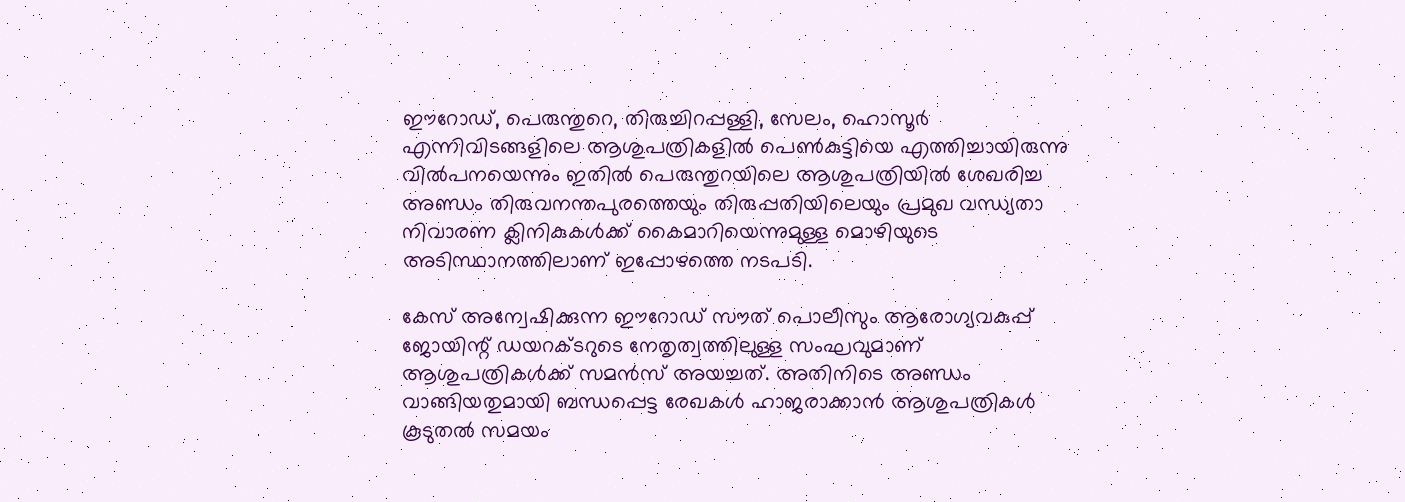ഈറോഡ്, പെരുന്തുറെ, തിരുച്ചിറപ്പള്ളി, സേലം, ഹൊസൂര്‍ എന്നിവിടങ്ങളിലെ ആശുപത്രികളില്‍ പെണ്‍കുട്ടിയെ എത്തിച്ചായിരുന്നു വില്‍പനയെന്നും ഇതില്‍ പെരുന്തുറയിലെ ആശുപത്രിയില്‍ ശേഖരിച്ച അണ്ഡം തിരുവനന്തപുരത്തെയും തിരുപ്പതിയിലെയും പ്രമുഖ വന്ധ്യതാ നിവാരണ ക്ലിനികുകള്‍ക്ക് കൈമാറിയെന്നുമുള്ള മൊഴിയുടെ അടിസ്ഥാനത്തിലാണ് ഇപ്പോഴത്തെ നടപടി.

കേസ് അന്വേഷിക്കുന്ന ഈറോഡ് സൗത് പൊലീസും ആരോഗ്യവകുപ്പ് ജോയിന്റ് ഡയറക്ടറുടെ നേതൃത്വത്തിലുള്ള സംഘവുമാണ് ആശുപത്രികള്‍ക്ക് സമന്‍സ് അയച്ചത്. അതിനിടെ അണ്ഡം വാങ്ങിയതുമായി ബന്ധപ്പെട്ട രേഖകള്‍ ഹാജരാക്കാന്‍ ആശുപത്രികള്‍ കൂടുതല്‍ സമയം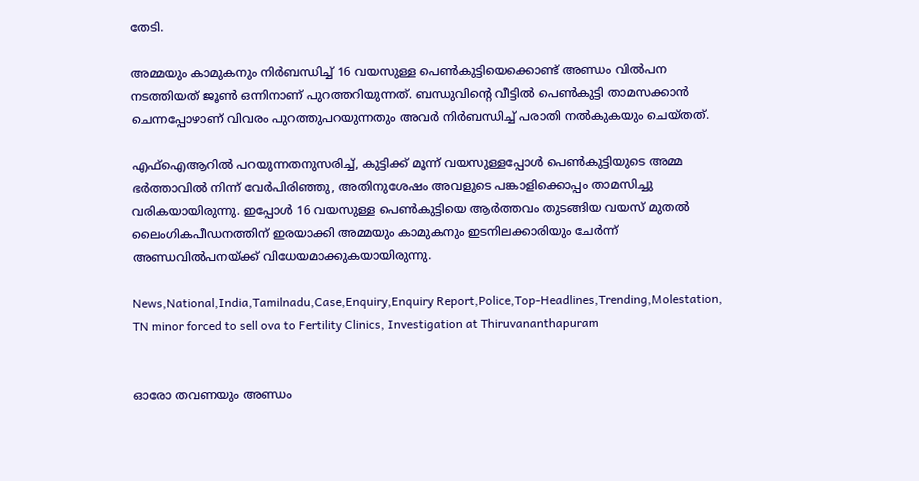തേടി.

അമ്മയും കാമുകനും നിര്‍ബന്ധിച്ച് 16 വയസുള്ള പെണ്‍കുട്ടിയെക്കൊണ്ട് അണ്ഡം വില്‍പന നടത്തിയത് ജൂണ്‍ ഒന്നിനാണ് പുറത്തറിയുന്നത്. ബന്ധുവിന്റെ വീട്ടില്‍ പെണ്‍കുട്ടി താമസക്കാന്‍ ചെന്നപ്പോഴാണ് വിവരം പുറത്തുപറയുന്നതും അവര്‍ നിര്‍ബന്ധിച്ച് പരാതി നല്‍കുകയും ചെയ്തത്.

എഫ്ഐആറില്‍ പറയുന്നതനുസരിച്ച്, കുട്ടിക്ക് മൂന്ന് വയസുള്ളപ്പോള്‍ പെണ്‍കുട്ടിയുടെ അമ്മ ഭര്‍ത്താവില്‍ നിന്ന് വേര്‍പിരിഞ്ഞു, അതിനുശേഷം അവളുടെ പങ്കാളിക്കൊപ്പം താമസിച്ചു വരികയായിരുന്നു. ഇപ്പോള്‍ 16 വയസുള്ള പെണ്‍കുട്ടിയെ ആര്‍ത്തവം തുടങ്ങിയ വയസ് മുതല്‍ ലൈംഗികപീഡനത്തിന് ഇരയാക്കി അമ്മയും കാമുകനും ഇടനിലക്കാരിയും ചേര്‍ന്ന് അണ്ഡവില്‍പനയ്ക്ക് വിധേയമാക്കുകയായിരുന്നു.

News,National,India,Tamilnadu,Case,Enquiry,Enquiry Report,Police,Top-Headlines,Trending,Molestation, TN minor forced to sell ova to Fertility Clinics, Investigation at Thiruvananthapuram


ഓരോ തവണയും അണ്ഡം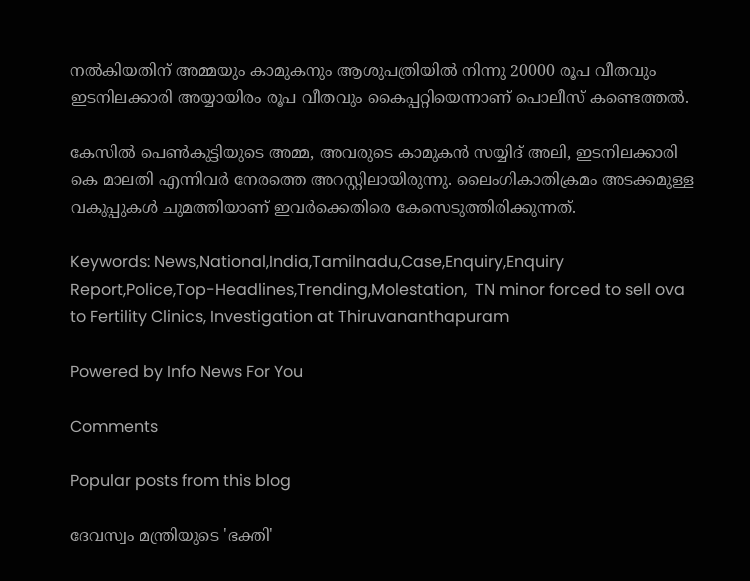നല്‍കിയതിന് അമ്മയും കാമുകനും ആശുപത്രിയില്‍ നിന്നു 20000 രൂപ വീതവും ഇടനിലക്കാരി അയ്യായിരം രൂപ വീതവും കൈപ്പറ്റിയെന്നാണ് പൊലീസ് കണ്ടെത്തല്‍.

കേസില്‍ പെണ്‍കുട്ടിയുടെ അമ്മ, അവരുടെ കാമുകന്‍ സയ്യിദ് അലി, ഇടനിലക്കാരി കെ മാലതി എന്നിവര്‍ നേരത്തെ അറസ്റ്റിലായിരുന്നു. ലൈംഗികാതിക്രമം അടക്കമുള്ള വകുപ്പുകള്‍ ചുമത്തിയാണ് ഇവര്‍ക്കെതിരെ കേസെടുത്തിരിക്കുന്നത്.

Keywords: News,National,India,Tamilnadu,Case,Enquiry,Enquiry Report,Police,Top-Headlines,Trending,Molestation,  TN minor forced to sell ova to Fertility Clinics, Investigation at Thiruvananthapuram

Powered by Info News For You

Comments

Popular posts from this blog

ദേവസ്വം മന്ത്രിയുടെ 'ഭക്തി'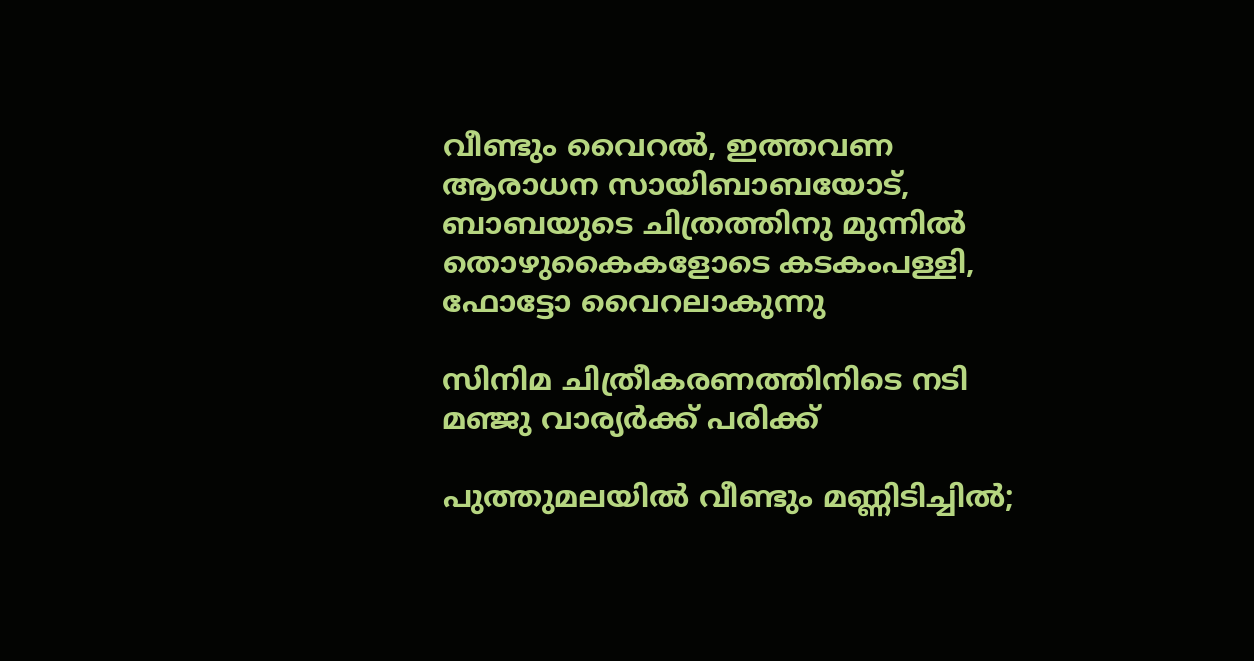വീണ്ടും വൈറല്‍, ഇത്തവണ ആരാധന സായിബാബയോട്, ബാബയുടെ ചിത്രത്തിനു മുന്നില്‍ തൊഴുകൈകളോടെ കടകംപള്ളി, ഫോട്ടോ വൈറലാകുന്നു

സിനിമ ചിത്രീകരണത്തിനിടെ നടി മഞ്ജു വാര്യര്‍ക്ക് പരിക്ക്

പുത്തുമലയില്‍ വീണ്ടും മണ്ണിടിച്ചില്‍;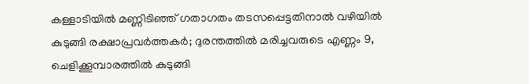കള്ളാടിയില്‍ മണ്ണിടിഞ്ഞ് ഗതാഗതം തടസപ്പെട്ടതിനാല്‍ വഴിയില്‍ കുടുങ്ങി രക്ഷാപ്രവര്‍ത്തകര്‍; ദുരന്തത്തില്‍ മരിച്ചവരുടെ എണ്ണം 9, ചെളിക്കൂമ്പാരത്തില്‍ കുടുങ്ങി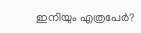ഇനിയും എത്രപേര്‍?